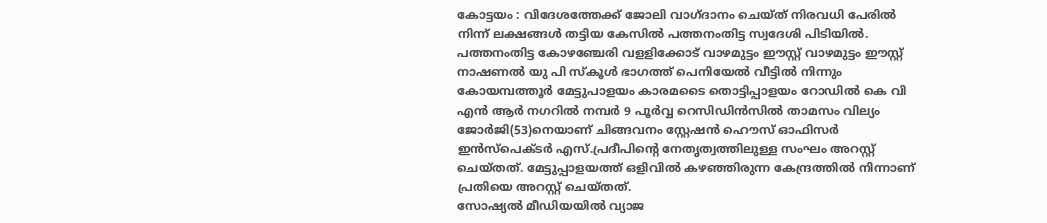കോട്ടയം : വിദേശത്തേക്ക് ജോലി വാഗ്ദാനം ചെയ്ത് നിരവധി പേരിൽ നിന്ന് ലക്ഷങ്ങൾ തട്ടിയ കേസിൽ പത്തനംതിട്ട സ്വദേശി പിടിയിൽ. പത്തനംതിട്ട കോഴഞ്ചേരി വളളിക്കോട് വാഴമുട്ടം ഈസ്റ്റ് വാഴമുട്ടം ഈസ്റ്റ് നാഷണൽ യു പി സ്കൂൾ ഭാഗത്ത് പെനിയേൽ വീട്ടിൽ നിന്നും കോയമ്പത്തൂർ മേട്ടുപാളയം കാരമടൈ തൊട്ടിപ്പാളയം റോഡിൽ കെ വി എൻ ആർ നഗറിൽ നമ്പർ 9 പൂർവ്വ റെസിഡിൻസിൽ താമസം വില്യം ജോർജി(53)നെയാണ് ചിങ്ങവനം സ്റ്റേഷൻ ഹൌസ് ഓഫിസർ ഇൻസ്പെക്ടർ എസ്.പ്രദീപിൻ്റെ നേതൃത്വത്തിലുള്ള സംഘം അറസ്റ്റ് ചെയ്തത്. മേട്ടുപ്പാളയത്ത് ഒളിവിൽ കഴഞ്ഞിരുന്ന കേന്ദ്രത്തിൽ നിന്നാണ് പ്രതിയെ അറസ്റ്റ് ചെയ്തത്.
സോഷ്യൽ മീഡിയയിൽ വ്യാജ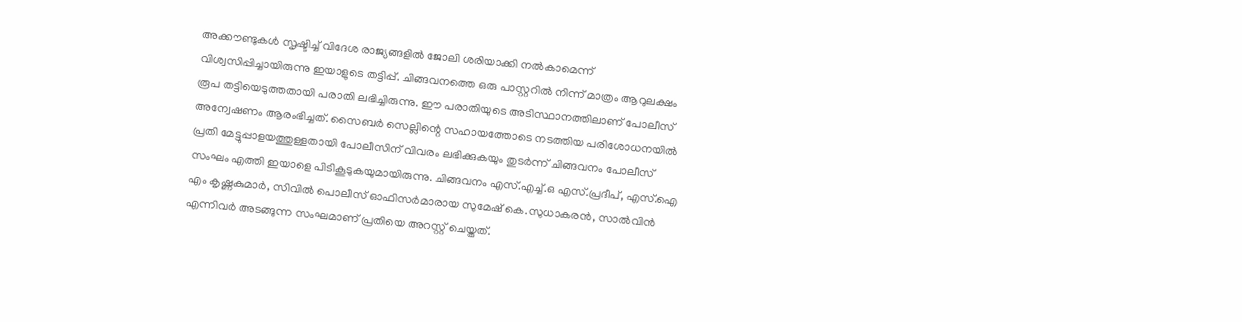അക്കൗണ്ടുകൾ സൃഷ്ടിച്ച് വിദേശ രാജ്യങ്ങളിൽ ജോലി ശരിയാക്കി നൽകാമെന്ന് വിശ്വസിപ്പിച്ചായിരുന്നു ഇയാളുടെ തട്ടിപ്പ്. ചിങ്ങവനത്തെ ഒരു പാസ്റ്ററിൽ നിന്ന് മാത്രം ആറുലക്ഷം രൂപ തട്ടിയെടുത്തതായി പരാതി ലഭിച്ചിരുന്നു. ഈ പരാതിയുടെ അടിസ്ഥാനത്തിലാണ് പോലീസ് അന്വേഷണം ആരംഭിച്ചത്. സൈബർ സെല്ലിന്റെ സഹായത്തോടെ നടത്തിയ പരിശോധനയിൽ പ്രതി മേട്ടുപ്പാളയത്തുള്ളതായി പോലീസിന് വിവരം ലഭിക്കുകയും തുടർന്ന് ചിങ്ങവനം പോലീസ് സംഘം എത്തി ഇയാളെ പിടികൂടുകയുമായിരുന്നു. ചിങ്ങവനം എസ്.എച്ച്.ഒ എസ്.പ്രദീപ്, എസ്.ഐ എം കൃഷ്ണകുമാർ, സിവിൽ പൊലീസ് ഓഫിസർമാരായ സുമേഷ് കെ.സുധാകരൻ, സാൽവിൻ എന്നിവർ അടങ്ങുന്ന സംഘമാണ് പ്രതിയെ അറസ്റ്റ് ചെയ്തത്.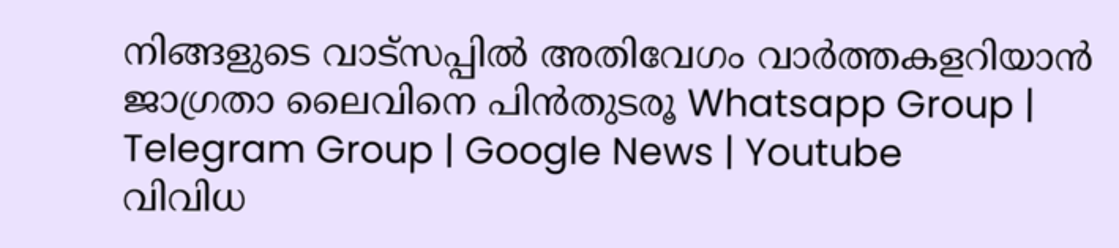നിങ്ങളുടെ വാട്സപ്പിൽ അതിവേഗം വാർത്തകളറിയാൻ ജാഗ്രതാ ലൈവിനെ പിൻതുടരൂ Whatsapp Group | Telegram Group | Google News | Youtube
വിവിധ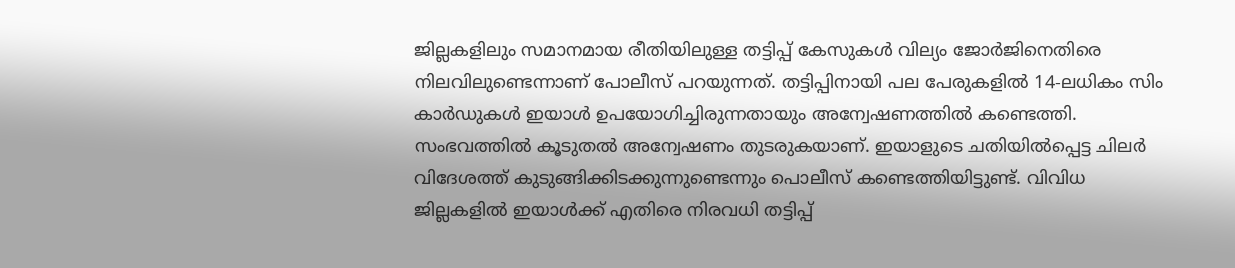ജില്ലകളിലും സമാനമായ രീതിയിലുള്ള തട്ടിപ്പ് കേസുകൾ വില്യം ജോർജിനെതിരെ നിലവിലുണ്ടെന്നാണ് പോലീസ് പറയുന്നത്. തട്ടിപ്പിനായി പല പേരുകളിൽ 14-ലധികം സിം കാർഡുകൾ ഇയാൾ ഉപയോഗിച്ചിരുന്നതായും അന്വേഷണത്തിൽ കണ്ടെത്തി. സംഭവത്തിൽ കൂടുതൽ അന്വേഷണം തുടരുകയാണ്. ഇയാളുടെ ചതിയിൽപ്പെട്ട ചിലർ വിദേശത്ത് കുടുങ്ങിക്കിടക്കുന്നുണ്ടെന്നും പൊലീസ് കണ്ടെത്തിയിട്ടുണ്ട്. വിവിധ ജില്ലകളിൽ ഇയാൾക്ക് എതിരെ നിരവധി തട്ടിപ്പ്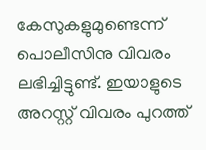കേസുകളുമുണ്ടെന്ന് പൊലീസിനു വിവരം ലഭിച്ചിട്ടുണ്ട്. ഇയാളുടെ അറസ്റ്റ് വിവരം പുറത്ത്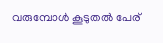വരുമ്പോൾ കൂടുതൽ പേര്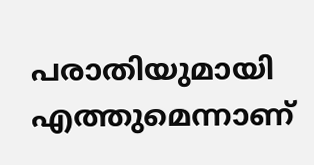പരാതിയുമായി എത്തുമെന്നാണ്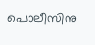പൊലീസിനു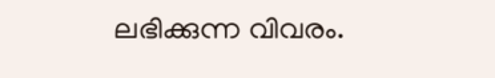ലഭിക്കുന്ന വിവരം.